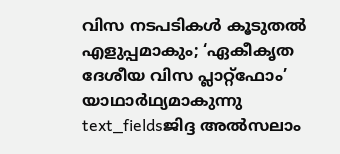വിസ നടപടികൾ കൂടുതൽ എളുപ്പമാകും; ‘ഏകീകൃത ദേശീയ വിസ പ്ലാറ്റ്ഫോം’ യാഥാർഥ്യമാകുന്നു
text_fieldsജിദ്ദ അൽസലാം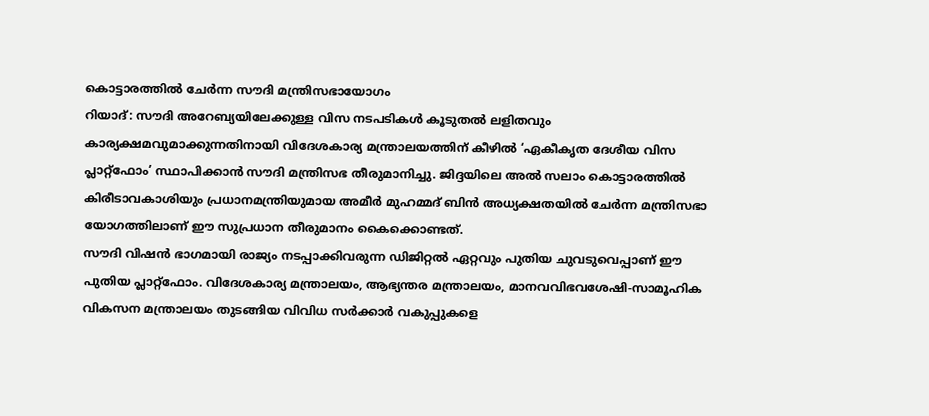കൊട്ടാരത്തിൽ ചേർന്ന സൗദി മന്ത്രിസഭായോഗം
റിയാദ്: സൗദി അറേബ്യയിലേക്കുള്ള വിസ നടപടികൾ കൂടുതൽ ലളിതവും കാര്യക്ഷമവുമാക്കുന്നതിനായി വിദേശകാര്യ മന്ത്രാലയത്തിന് കീഴിൽ ‘ഏകീകൃത ദേശീയ വിസ പ്ലാറ്റ്ഫോം’ സ്ഥാപിക്കാൻ സൗദി മന്ത്രിസഭ തീരുമാനിച്ചു. ജിദ്ദയിലെ അൽ സലാം കൊട്ടാരത്തിൽ കിരീടാവകാശിയും പ്രധാനമന്ത്രിയുമായ അമീർ മുഹമ്മദ് ബിൻ അധ്യക്ഷതയിൽ ചേർന്ന മന്ത്രിസഭാ യോഗത്തിലാണ് ഈ സുപ്രധാന തീരുമാനം കൈക്കൊണ്ടത്.
സൗദി വിഷൻ ഭാഗമായി രാജ്യം നടപ്പാക്കിവരുന്ന ഡിജിറ്റൽ ഏറ്റവും പുതിയ ചുവടുവെപ്പാണ് ഈ പുതിയ പ്ലാറ്റ്ഫോം. വിദേശകാര്യ മന്ത്രാലയം, ആഭ്യന്തര മന്ത്രാലയം, മാനവവിഭവശേഷി-സാമൂഹിക വികസന മന്ത്രാലയം തുടങ്ങിയ വിവിധ സർക്കാർ വകുപ്പുകളെ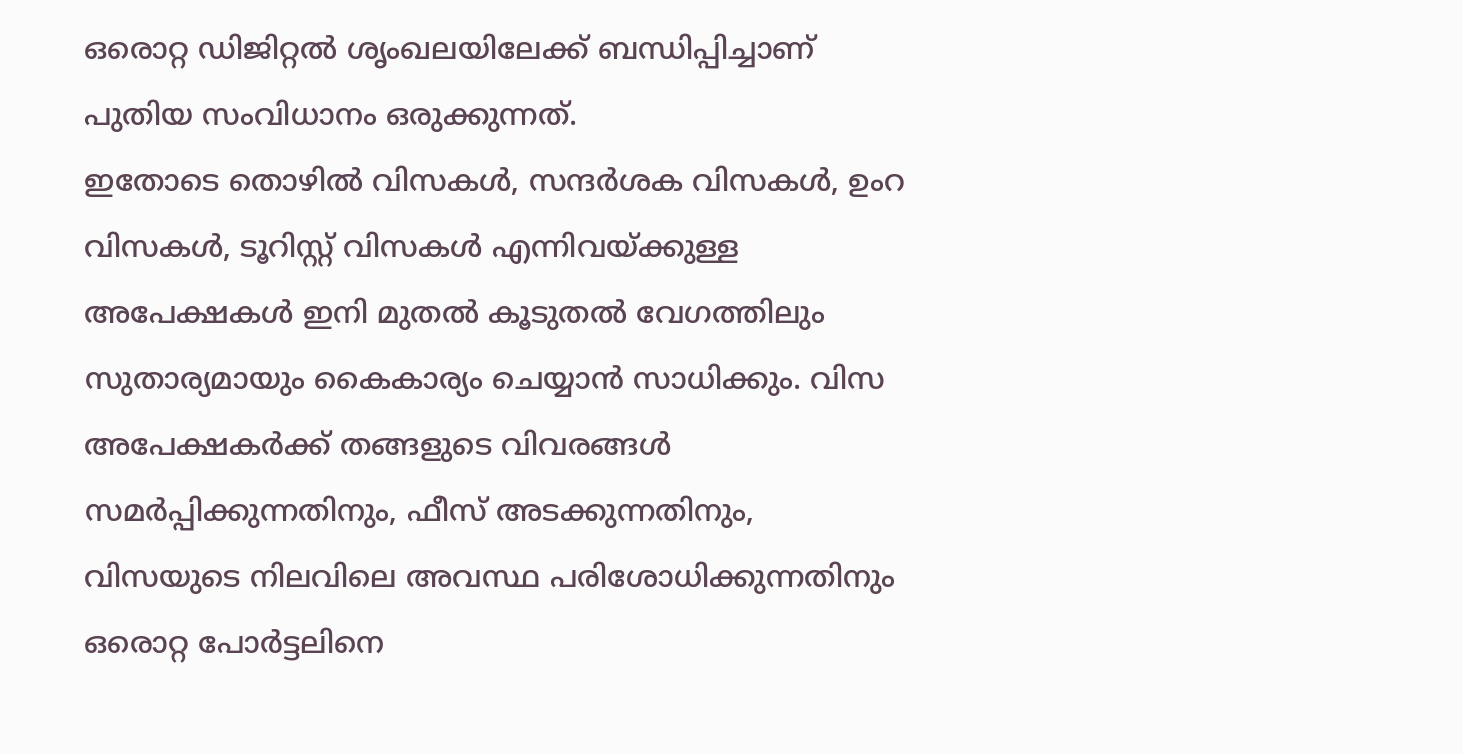ഒരൊറ്റ ഡിജിറ്റൽ ശൃംഖലയിലേക്ക് ബന്ധിപ്പിച്ചാണ് പുതിയ സംവിധാനം ഒരുക്കുന്നത്.
ഇതോടെ തൊഴിൽ വിസകൾ, സന്ദർശക വിസകൾ, ഉംറ വിസകൾ, ടൂറിസ്റ്റ് വിസകൾ എന്നിവയ്ക്കുള്ള അപേക്ഷകൾ ഇനി മുതൽ കൂടുതൽ വേഗത്തിലും സുതാര്യമായും കൈകാര്യം ചെയ്യാൻ സാധിക്കും. വിസ അപേക്ഷകർക്ക് തങ്ങളുടെ വിവരങ്ങൾ സമർപ്പിക്കുന്നതിനും, ഫീസ് അടക്കുന്നതിനും, വിസയുടെ നിലവിലെ അവസ്ഥ പരിശോധിക്കുന്നതിനും ഒരൊറ്റ പോർട്ടലിനെ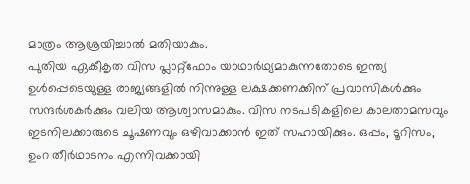മാത്രം ആശ്രയിച്ചാൽ മതിയാകും.
പുതിയ ഏകീകൃത വിസ പ്ലാറ്റ്ഫോം യാഥാർഥ്യമാകുന്നതോടെ ഇന്ത്യ ഉൾപ്പെടെയുള്ള രാജ്യങ്ങളിൽ നിന്നുള്ള ലക്ഷക്കണക്കിന് പ്രവാസികൾക്കും സന്ദർശകർക്കും വലിയ ആശ്വാസമാകും. വിസ നടപടികളിലെ കാലതാമസവും ഇടനിലക്കാരുടെ ചൂഷണവും ഒഴിവാക്കാൻ ഇത് സഹായിക്കും. ഒപ്പം, ടൂറിസം, ഉംറ തീർഥാടനം എന്നിവക്കായി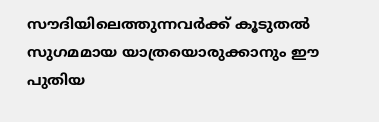സൗദിയിലെത്തുന്നവർക്ക് കൂടുതൽ സുഗമമായ യാത്രയൊരുക്കാനും ഈ പുതിയ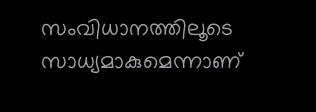സംവിധാനത്തിലൂടെ സാധ്യമാകുമെന്നാണ്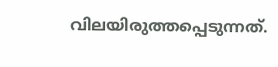വിലയിരുത്തപ്പെടുന്നത്.